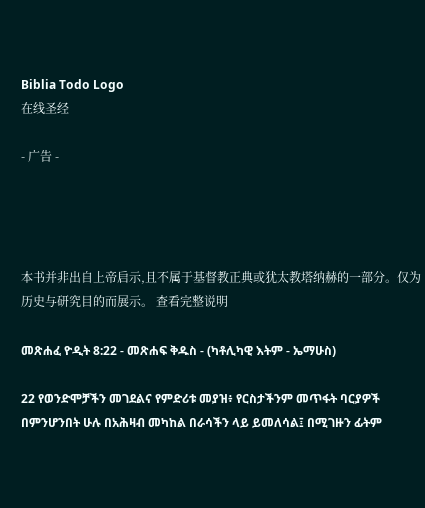Biblia Todo Logo
在线圣经

- 广告 -




本书并非出自上帝启示,且不属于基督教正典或犹太教塔纳赫的一部分。仅为历史与研究目的而展示。 查看完整说明

መጽሐፈ ዮዲት 8:22 - መጽሐፍ ቅዱስ - (ካቶሊካዊ እትም - ኤማሁስ)

22 የወንድሞቻችን መገደልና የምድሪቱ መያዝ፥ የርስታችንም መጥፋት ባርያዎች በምንሆንበት ሁሉ በአሕዛብ መካከል በራሳችን ላይ ይመለሳል፤ በሚገዙን ፊትም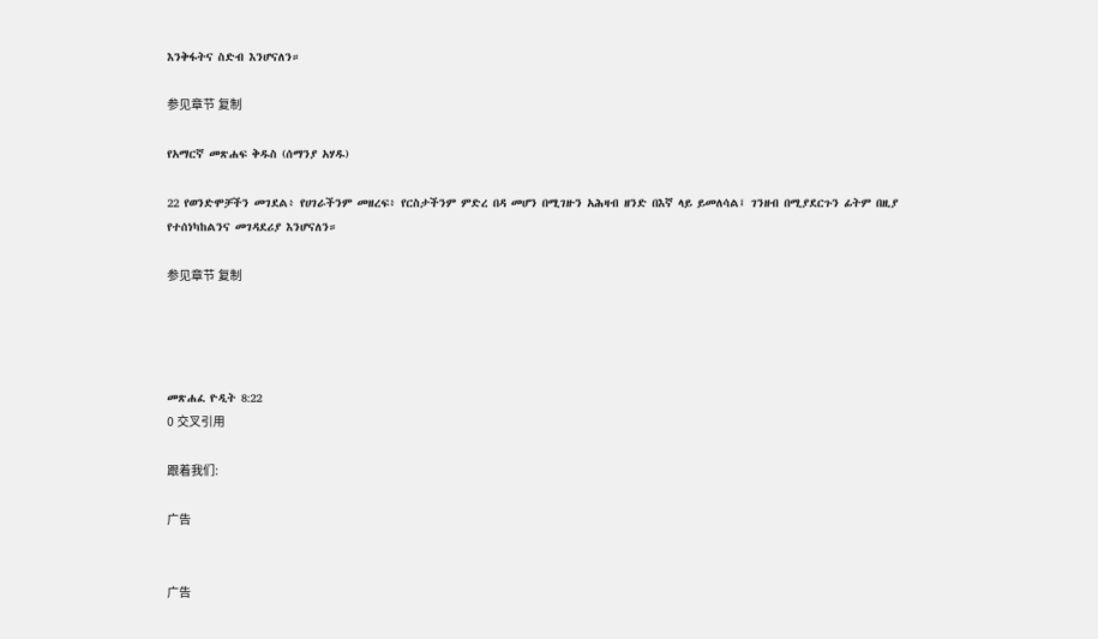እንቅፋትና ስድብ እንሆናለን።

参见章节 复制

የአማርኛ መጽሐፍ ቅዱስ (ሰማንያ አሃዱ)

22 የወንድሞቻችን መገደል፥ የሀገራችንም መዘረፍ፥ የርስታችንም ምድረ በዳ መሆን በሚገዙን አሕዛብ ዘንድ በእኛ ላይ ይመለሳል፤ ገንዘብ በሚያደርጉን ፊትም በዚያ የተሰነካከልንና መገዳደሪያ እንሆናለን።

参见章节 复制




መጽሐፈ ዮዲት 8:22
0 交叉引用

跟着我们:

广告


广告